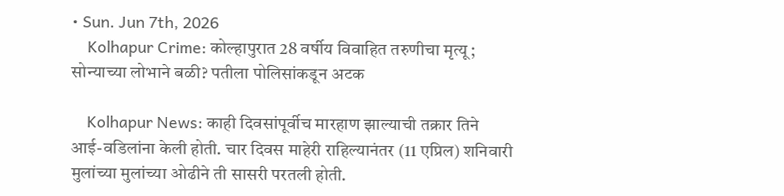• Sun. Jun 7th, 2026
    Kolhapur Crime: कोल्हापुरात 28 वर्षीय विवाहित तरुणीचा मृत्यू; सोन्याच्या लोभाने बळी? पतीला पोलिसांकडून अटक

    Kolhapur News: काही दिवसांपूर्वीच मारहाण झाल्याची तक्रार तिने आई-वडिलांना केली होती. चार दिवस माहेरी राहिल्यानंतर (11 एप्रिल) शनिवारी मुलांच्या मुलांच्या ओढीने ती सासरी परतली होती.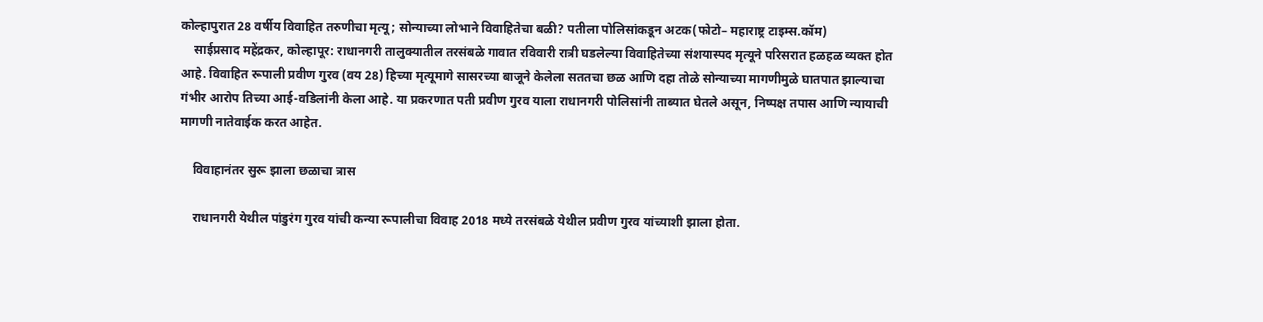कोल्हापुरात 28 वर्षीय विवाहित तरुणीचा मृत्यू; सोन्याच्या लोभाने विवाहितेचा बळी? पतीला पोलिसांकडून अटक(फोटो– महाराष्ट्र टाइम्स.कॉम)
    साईप्रसाद महेंद्रकर, कोल्हापूर: राधानगरी तालुक्यातील तरसंबळे गावात रविवारी रात्री घडलेल्या विवाहितेच्या संशयास्पद मृत्यूने परिसरात हळहळ व्यक्त होत आहे. विवाहित रूपाली प्रवीण गुरव (वय 28) हिच्या मृत्यूमागे सासरच्या बाजूने केलेला सततचा छळ आणि दहा तोळे सोन्याच्या मागणीमुळे घातपात झाल्याचा गंभीर आरोप तिच्या आई-वडिलांनी केला आहे. या प्रकरणात पती प्रवीण गुरव याला राधानगरी पोलिसांनी ताब्यात घेतले असून, निष्पक्ष तपास आणि न्यायाची मागणी नातेवाईक करत आहेत.

    विवाहानंतर सुरू झाला छळाचा त्रास

    राधानगरी येथील पांडुरंग गुरव यांची कन्या रूपालीचा विवाह 2018 मध्ये तरसंबळे येथील प्रवीण गुरव यांच्याशी झाला होता.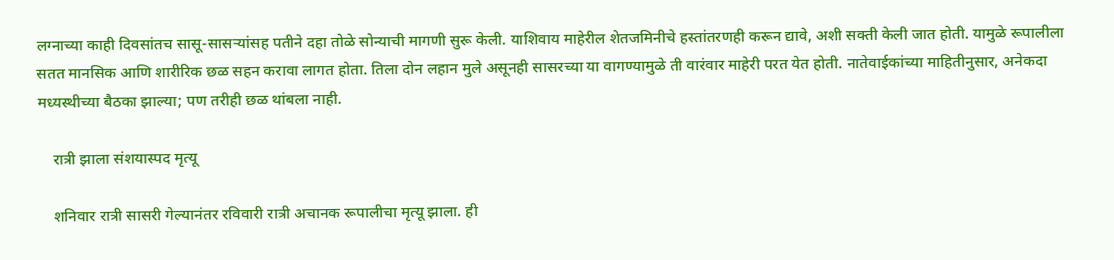लग्नाच्या काही दिवसांतच सासू-सासऱ्यांसह पतीने दहा तोळे सोन्याची मागणी सुरू केली. याशिवाय माहेरील शेतजमिनीचे हस्तांतरणही करून द्यावे, अशी सक्ती केली जात होती. यामुळे रूपालीला सतत मानसिक आणि शारीरिक छळ सहन करावा लागत होता. तिला दोन लहान मुले असूनही सासरच्या या वागण्यामुळे ती वारंवार माहेरी परत येत होती. नातेवाईकांच्या माहितीनुसार, अनेकदा मध्यस्थीच्या बैठका झाल्या; पण तरीही छळ थांबला नाही.

    रात्री झाला संशयास्पद मृत्यू

    शनिवार रात्री सासरी गेल्यानंतर रविवारी रात्री अचानक रूपालीचा मृत्यू झाला. ही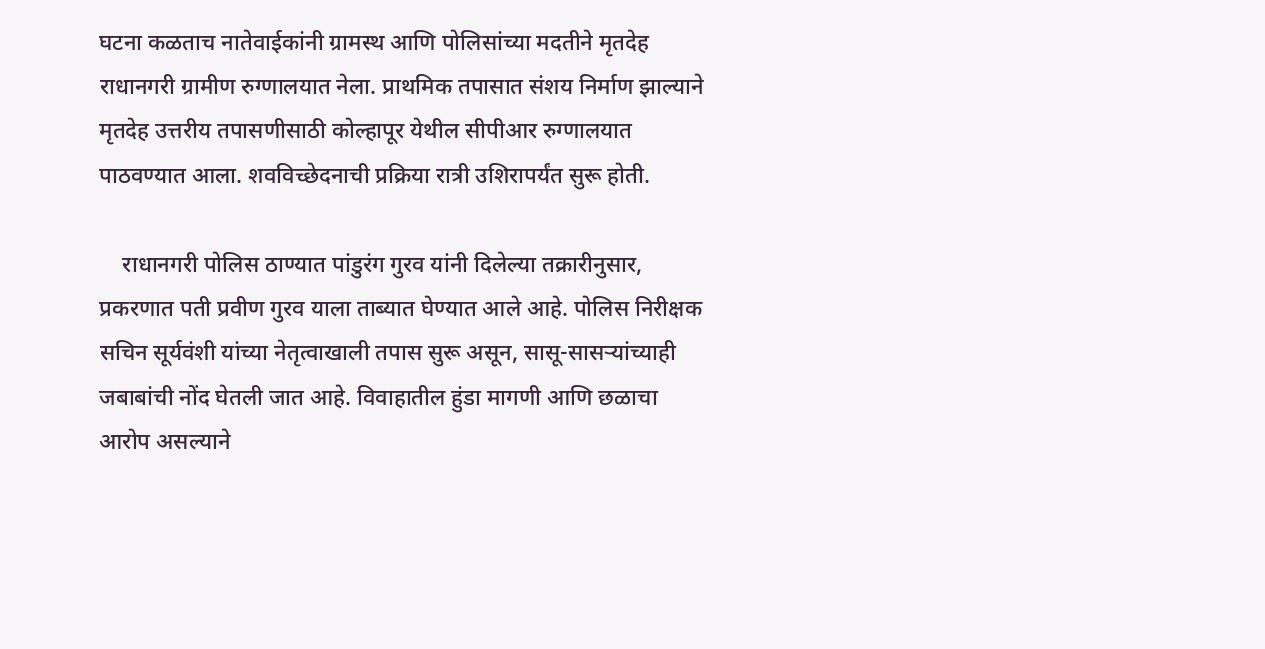घटना कळताच नातेवाईकांनी ग्रामस्थ आणि पोलिसांच्या मदतीने मृतदेह राधानगरी ग्रामीण रुग्णालयात नेला. प्राथमिक तपासात संशय निर्माण झाल्याने मृतदेह उत्तरीय तपासणीसाठी कोल्हापूर येथील सीपीआर रुग्णालयात पाठवण्यात आला. शवविच्छेदनाची प्रक्रिया रात्री उशिरापर्यंत सुरू होती.

    राधानगरी पोलिस ठाण्यात पांडुरंग गुरव यांनी दिलेल्या तक्रारीनुसार, प्रकरणात पती प्रवीण गुरव याला ताब्यात घेण्यात आले आहे. पोलिस निरीक्षक सचिन सूर्यवंशी यांच्या नेतृत्वाखाली तपास सुरू असून, सासू-सासऱ्यांच्याही जबाबांची नोंद घेतली जात आहे. विवाहातील हुंडा मागणी आणि छळाचा आरोप असल्याने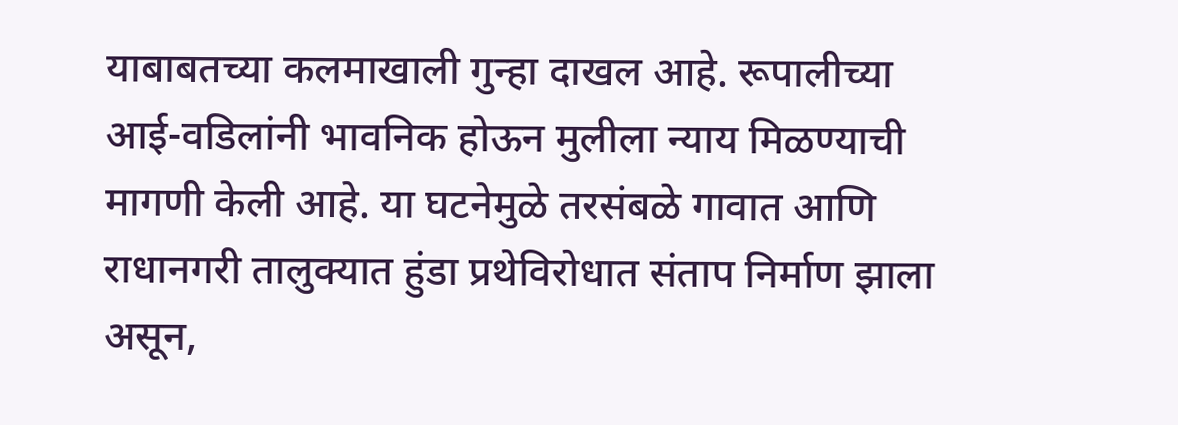याबाबतच्या कलमाखाली गुन्हा दाखल आहे. रूपालीच्या आई-वडिलांनी भावनिक होऊन मुलीला न्याय मिळण्याची मागणी केली आहे. या घटनेमुळे तरसंबळे गावात आणि राधानगरी तालुक्यात हुंडा प्रथेविरोधात संताप निर्माण झाला असून,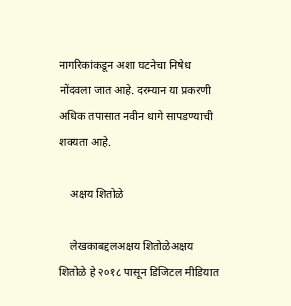नागरिकांकडून अशा घटनेचा निषेध नोंदवला जात आहे. दरम्यान या प्रकरणी अधिक तपासात नवीन धागे सापडण्याची शक्यता आहे.

    अक्षय शितोळे

    लेखकाबद्दलअक्षय शितोळेअक्षय शितोळे हे २०१८ पासून डिजिटल मीडियात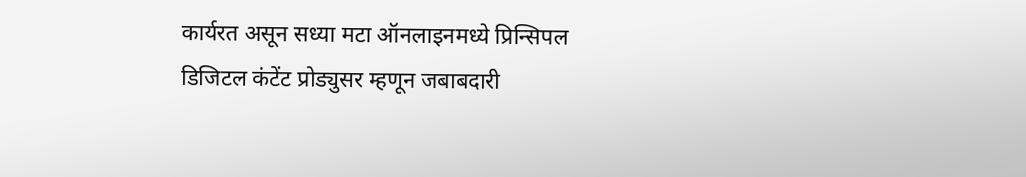कार्यरत असून सध्या मटा ऑनलाइनमध्ये प्रिन्सिपल डिजिटल कंटेंट प्रोड्युसर म्हणून जबाबदारी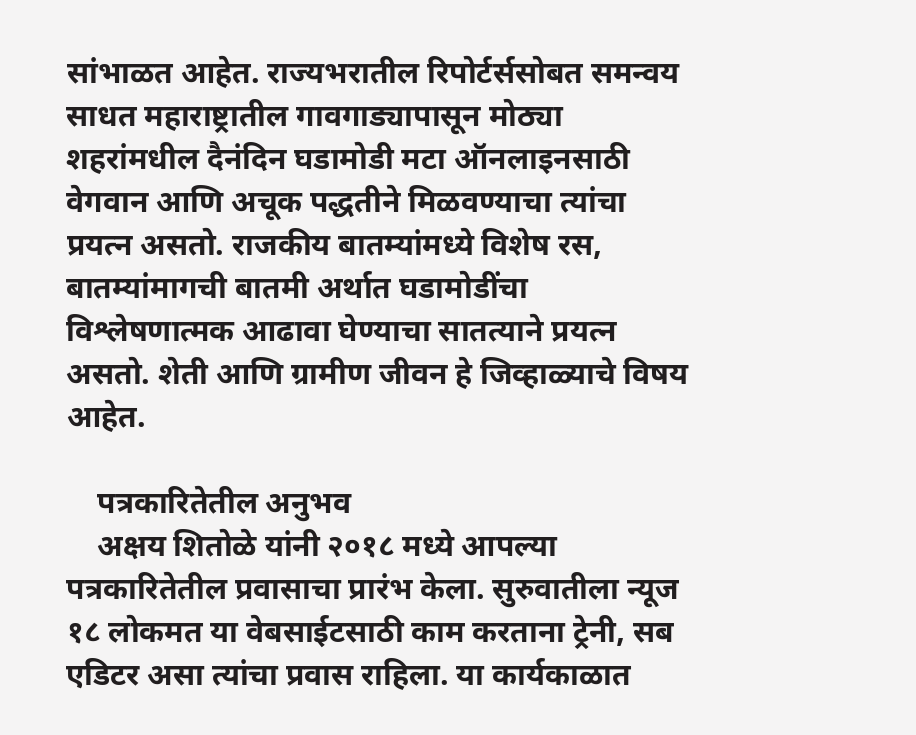सांभाळत आहेत. राज्यभरातील रिपोर्टर्ससोबत समन्वय साधत महाराष्ट्रातील गावगाड्यापासून मोठ्या शहरांमधील दैनंदिन घडामोडी मटा ऑनलाइनसाठी वेगवान आणि अचूक पद्धतीने मिळवण्याचा त्यांचा प्रयत्न असतो. राजकीय बातम्यांमध्ये विशेष रस, बातम्यांमागची बातमी अर्थात घडामोडींचा विश्लेषणात्मक आढावा घेण्याचा सातत्याने प्रयत्न असतो. शेती आणि ग्रामीण जीवन हे जिव्हाळ्याचे विषय आहेत.

    पत्रकारितेतील अनुभव
    अक्षय शितोळे यांनी २०१८ मध्ये आपल्या पत्रकारितेतील प्रवासाचा प्रारंभ केला. सुरुवातीला न्यूज १८ लोकमत या वेबसाईटसाठी काम करताना ट्रेनी, सब एडिटर असा त्यांचा प्रवास राहिला. या कार्यकाळात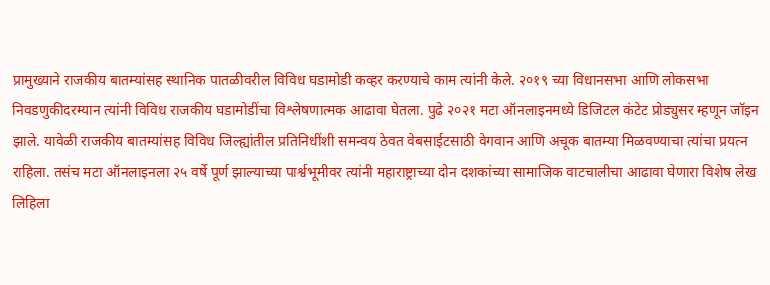प्रामुख्याने राजकीय बातम्यांसह स्थानिक पातळीवरील विविध घडामोडी कव्हर करण्याचे काम त्यांनी केले. २०१९ च्या विधानसभा आणि लोकसभा निवडणुकीदरम्यान त्यांनी विविध राजकीय घडामोडींचा विश्लेषणात्मक आढावा घेतला. पुढे २०२१ मटा ऑनलाइनमध्ये डिजिटल कंटेट प्रोड्युसर म्हणून जॉइन झाले. यावेळी राजकीय बातम्यांसह विविध जिल्ह्यांतील प्रतिनिधींशी समन्वय ठेवत वेबसाईटसाठी वेगवान आणि अचूक बातम्या मिळवण्याचा त्यांचा प्रयत्न राहिला. तसंच मटा ऑनलाइनला २५ वर्षे पूर्ण झाल्याच्या पार्श्वभूमीवर त्यांनी महाराष्ट्राच्या दोन दशकांच्या सामाजिक वाटचालीचा आढावा घेणारा विशेष लेख लिहिला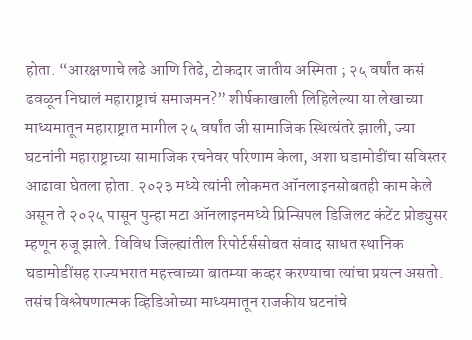होता. “आरक्षणाचे लढे आणि तिढे, टोकदार जातीय अस्मिता ; २५ वर्षांत कसं ढवळून निघालं महाराष्ट्राचं समाजमन?” शीर्षकाखाली लिहिलेल्या या लेखाच्या माध्यमातून महाराष्ट्रात मागील २५ वर्षांत जी सामाजिक स्थित्यंतरे झाली, ज्या घटनांनी महाराष्ट्राच्या सामाजिक रचनेवर परिणाम केला, अशा घडामोडींचा सविस्तर आढावा घेतला होता. २०२३ मध्ये त्यांनी लोकमत ऑनलाइनसोबतही काम केले असून ते २०२५ पासून पुन्हा मटा ऑनलाइनमध्ये प्रिन्सिपल डिजिलट कंटेंट प्रोड्युसर म्हणून रुजू झाले. विविध जिल्ह्यांतील रिपोर्टर्ससोबत संवाद साधत स्थानिक घडामोडींसह राज्यभरात महत्त्वाच्या बातम्या कव्हर करण्याचा त्यांचा प्रयत्न असतो. तसंच विश्लेषणात्मक व्हिडिओच्या माध्यमातून राजकीय घटनांचे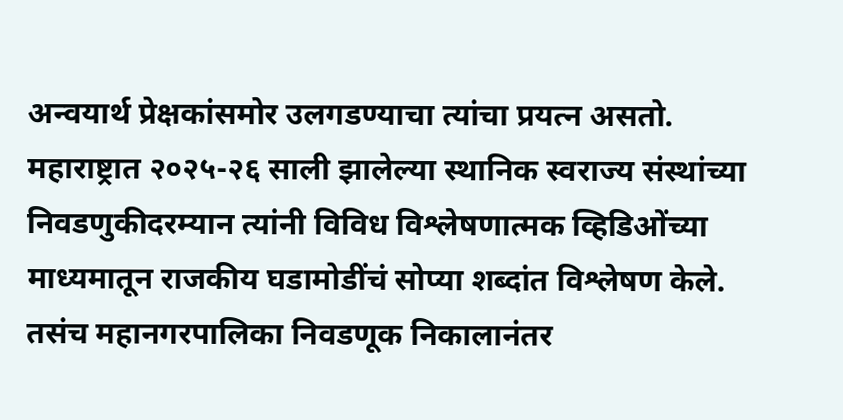अन्वयार्थ प्रेक्षकांसमोर उलगडण्याचा त्यांचा प्रयत्न असतो. महाराष्ट्रात २०२५-२६ साली झालेल्या स्थानिक स्वराज्य संस्थांच्या निवडणुकीदरम्यान त्यांनी विविध विश्लेषणात्मक व्हिडिओंच्या माध्यमातून राजकीय घडामोडींचं सोप्या शब्दांत विश्लेषण केले. तसंच महानगरपालिका निवडणूक निकालानंतर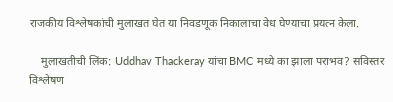राजकीय विश्लेषकांची मुलाखत घेत या निवडणूक निकालाचा वेध घेण्याचा प्रयत्न केला.

    मुलाखतीची लिंक: Uddhav Thackeray यांचा BMC मध्ये का झाला पराभव? सविस्तर विश्लेषण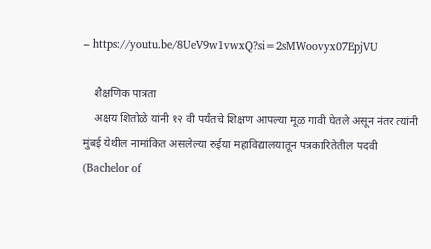– https://youtu.be/8UeV9w1vwxQ?si=2sMWoovyx07EpjVU

    शैक्षणिक पात्रता
    अक्षय शितोळे यांनी १२ वी पर्यंतचे शिक्षण आपल्या मूळ गावी घेतले असून नंतर त्यांनी मुंबई येथील नामांकित असलेल्या रुईया महाविद्यालयातून पत्रकारितेतील पदवी (Bachelor of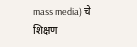mass media) चे शिक्षण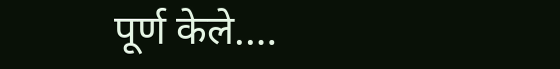पूर्ण केले.…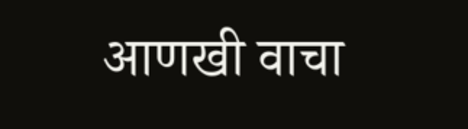आणखी वाचा